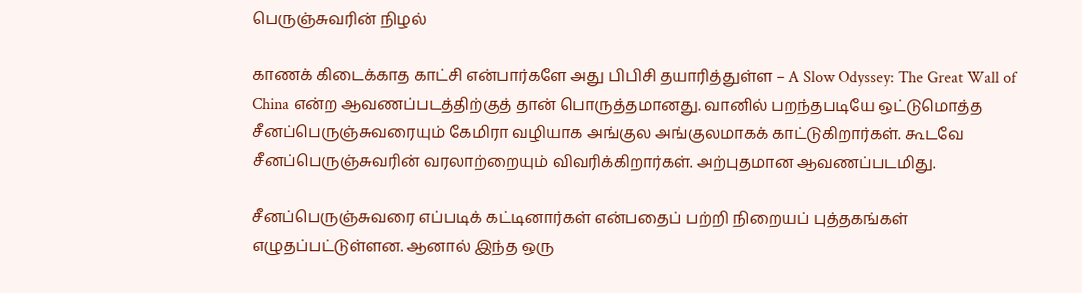பெருஞ்சுவரின் நிழல்

காணக் கிடைக்காத காட்சி என்பார்களே அது பிபிசி தயாரித்துள்ள – A Slow Odyssey: The Great Wall of China என்ற ஆவணப்படத்திற்குத் தான் பொருத்தமானது. வானில் பறந்தபடியே ஒட்டுமொத்த சீனப்பெருஞ்சுவரையும் கேமிரா வழியாக அங்குல அங்குலமாகக் காட்டுகிறார்கள். கூடவே சீனப்பெருஞ்சுவரின் வரலாற்றையும் விவரிக்கிறார்கள். அற்புதமான ஆவணப்படமிது.

சீனப்பெருஞ்சுவரை எப்படிக் கட்டினார்கள் என்பதைப் பற்றி நிறையப் புத்தகங்கள் எழுதப்பட்டுள்ளன. ஆனால் இந்த ஒரு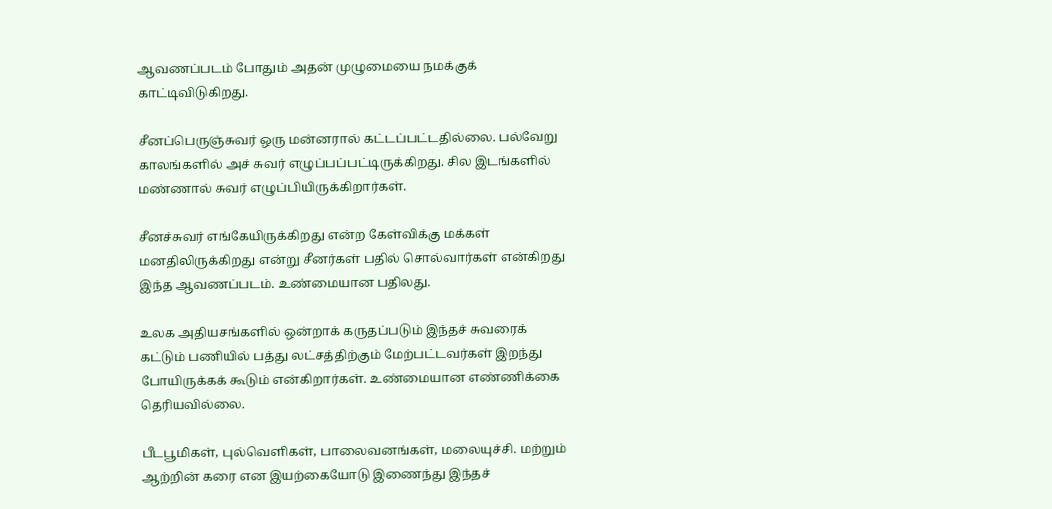ஆவணப்படம் போதும் அதன் முழுமையை நமக்குக் காட்டிவிடுகிறது.

சீனப்பெருஞ்சுவர் ஒரு மன்னரால் கட்டப்பட்டதில்லை. பல்வேறு காலங்களில் அச் சுவர் எழுப்பப்பட்டிருக்கிறது. சில இடங்களில் மண்ணால் சுவர் எழுப்பியிருக்கிறார்கள்.

சீனச்சுவர் எங்கேயிருக்கிறது என்ற கேள்விக்கு மக்கள் மனதிலிருக்கிறது என்று சீனர்கள் பதில் சொல்வார்கள் என்கிறது இந்த ஆவணப்படம். உண்மையான பதிலது.

உலக அதியசங்களில் ஒன்றாக் கருதப்படும் இந்தச் சுவரைக் கட்டும் பணியில் பத்து லட்சத்திற்கும் மேற்பட்டவர்கள் இறந்து போயிருக்கக் கூடும் என்கிறார்கள். உண்மையான எண்ணிக்கை தெரியவில்லை.

பீடபூமிகள், புல்வெளிகள், பாலைவனங்கள், மலையுச்சி. மற்றும் ஆற்றின் கரை என இயற்கையோடு இணைந்து இந்தச்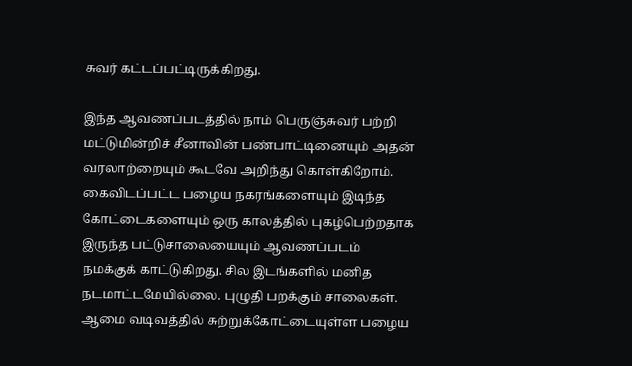சுவர் கட்டப்பட்டிருக்கிறது.

இந்த ஆவணப்படத்தில் நாம் பெருஞ்சுவர் பற்றி மட்டுமின்றிச் சீனாவின் பண்பாட்டினையும் அதன் வரலாற்றையும் கூடவே அறிந்து கொள்கிறோம். கைவிடப்பட்ட பழைய நகரங்களையும் இடிந்த கோட்டைகளையும் ஒரு காலத்தில் புகழ்பெற்றதாக இருந்த பட்டுசாலையையும் ஆவணப்படம் நமக்குக் காட்டுகிறது. சில இடங்களில் மனித நடமாட்டமேயில்லை. புழுதி பறக்கும் சாலைகள். ஆமை வடிவத்தில் சுற்றுக்கோட்டையுள்ள பழைய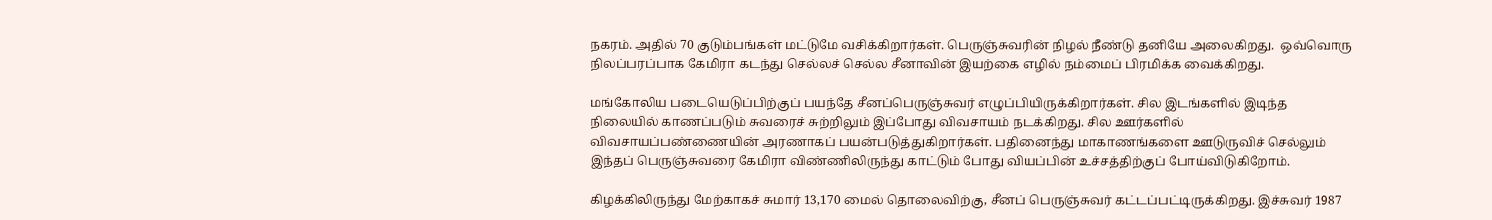நகரம். அதில் 70 குடும்பங்கள் மட்டுமே வசிக்கிறார்கள். பெருஞ்சுவரின் நிழல் நீண்டு தனியே அலைகிறது.  ஒவ்வொரு நிலப்பரப்பாக கேமிரா கடந்து செல்லச் செல்ல சீனாவின் இயற்கை எழில் நம்மைப் பிரமிக்க வைக்கிறது.

மங்கோலிய படையெடுப்பிற்குப் பயந்தே சீனப்பெருஞ்சுவர் எழுப்பியிருக்கிறார்கள். சில இடங்களில் இடிந்த நிலையில் காணப்படும் சுவரைச் சுற்றிலும் இப்போது விவசாயம் நடக்கிறது. சில ஊர்களில் விவசாயப்பண்ணையின் அரணாகப் பயன்படுத்துகிறார்கள். பதினைந்து மாகாணங்களை ஊடுருவிச் செல்லும் இந்தப் பெருஞ்சுவரை கேமிரா விண்ணிலிருந்து காட்டும் போது வியப்பின் உச்சத்திற்குப் போய்விடுகிறோம்.

கிழக்கிலிருந்து மேற்காகச் சுமார் 13,170 மைல் தொலைவிற்கு, சீனப் பெருஞ்சுவர் கட்டப்பட்டிருக்கிறது. இச்சுவர் 1987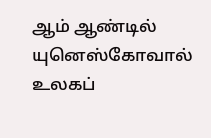ஆம் ஆண்டில் யுனெஸ்கோவால் உலகப்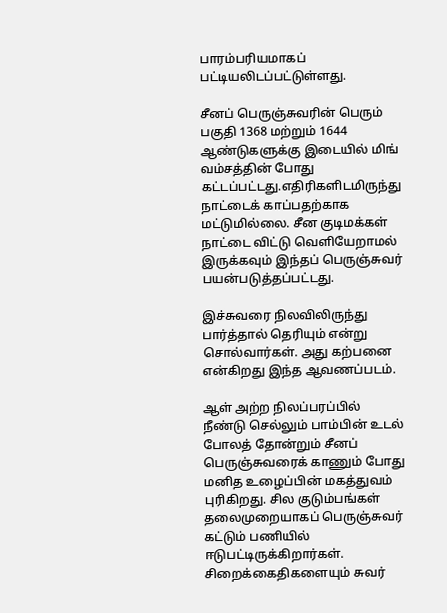பாரம்பரியமாகப் பட்டியலிடப்பட்டுள்ளது.

சீனப் பெருஞ்சுவரின் பெரும் பகுதி 1368 மற்றும் 1644 ஆண்டுகளுக்கு இடையில் மிங் வம்சத்தின் போது கட்டப்பட்டது.எதிரிகளிடமிருந்து நாட்டைக் காப்பதற்காக மட்டுமில்லை. சீன குடிமக்கள் நாட்டை விட்டு வெளியேறாமல் இருக்கவும் இந்தப் பெருஞ்சுவர் பயன்படுத்தப்பட்டது.

இச்சுவரை நிலவிலிருந்து பார்த்தால் தெரியும் என்று சொல்வார்கள். அது கற்பனை என்கிறது இந்த ஆவணப்படம்.

ஆள் அற்ற நிலப்பரப்பில் நீண்டு செல்லும் பாம்பின் உடல் போலத் தோன்றும் சீனப் பெருஞ்சுவரைக் காணும் போது மனித உழைப்பின் மகத்துவம் புரிகிறது. சில குடும்பங்கள் தலைமுறையாகப் பெருஞ்சுவர் கட்டும் பணியில் ஈடுபட்டிருக்கிறார்கள். சிறைக்கைதிகளையும் சுவர்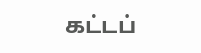கட்டப்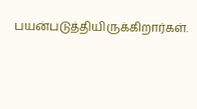பயன்படுத்தியிருக்கிறார்கள்.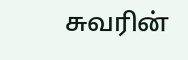சுவரின்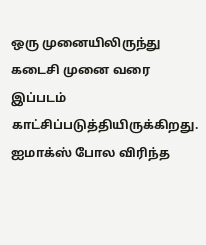ஒரு முனையிலிருந்து கடைசி முனை வரை இப்படம் காட்சிப்படுத்தியிருக்கிறது. ஐமாக்ஸ் போல விரிந்த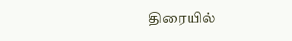திரையில்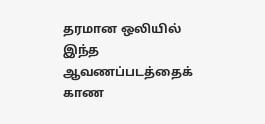தரமான ஒலியில் இந்த ஆவணப்படத்தைக் காண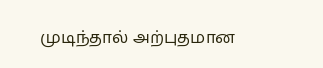முடிந்தால் அற்புதமான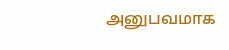அனுபவமாக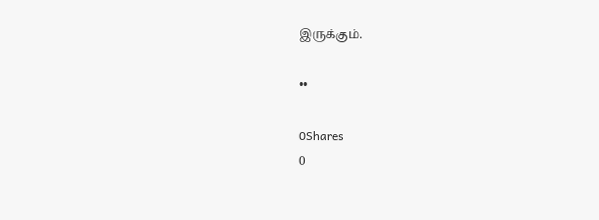இருக்கும்.

••

0Shares
0